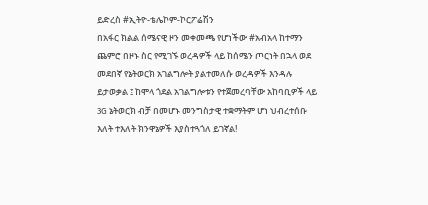ይድረስ #ኢትዮ-ቴሌኮም-ኮርፖሬሽን
በአፋር ክልል ሰሜናዊ ዞን መቀመጫ የሆነችው #አብአላ ከተማን ጨምሮ በዞኑ ስር የሚገኙ ወረዳዎች ላይ ከሰሜን ጦርነት በኋላ ወደ መደበኛ የኔትወርክ አገልግሎት ያልተመለሱ ወረዳዎች እንዳሉ ይታወቃል ፤ ከሞላ ጎደል አገልግሎቱን የተጀመረባቸው አከባቢዎች ላይ 3G ኔትወርክ ብቻ በመሆኑ መንግስታዊ ተቋማትም ሆነ ህብረተሰቡ እለት ተእለት ክንዋኔዎች እያስተጓጎለ ይገኛል!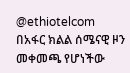@ethiotelcom
በአፋር ክልል ሰሜናዊ ዞን መቀመጫ የሆነችው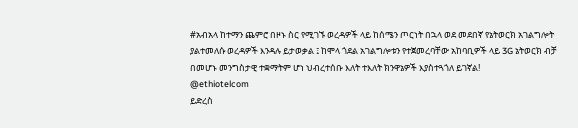#አብአላ ከተማን ጨምሮ በዞኑ ስር የሚገኙ ወረዳዎች ላይ ከሰሜን ጦርነት በኋላ ወደ መደበኛ የኔትወርክ አገልግሎት ያልተመለሱ ወረዳዎች እንዳሉ ይታወቃል ፤ ከሞላ ጎደል አገልግሎቱን የተጀመረባቸው አከባቢዎች ላይ 3G ኔትወርክ ብቻ በመሆኑ መንግስታዊ ተቋማትም ሆነ ህብረተሰቡ እለት ተእለት ክንዋኔዎች እያስተጓጎለ ይገኛል!
@ethiotelcom
ይድረስ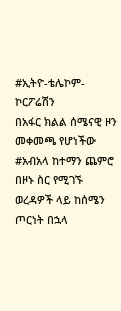#ኢትዮ-ቴሌኮም-ኮርፖሬሽን
በአፋር ክልል ሰሜናዊ ዞን መቀመጫ የሆነችው #አብአላ ከተማን ጨምሮ በዞኑ ስር የሚገኙ ወረዳዎች ላይ ከሰሜን ጦርነት በኋላ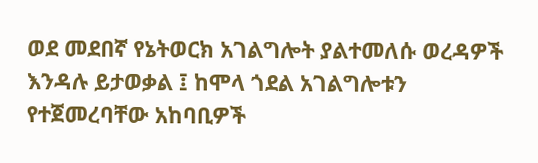ወደ መደበኛ የኔትወርክ አገልግሎት ያልተመለሱ ወረዳዎች እንዳሉ ይታወቃል ፤ ከሞላ ጎደል አገልግሎቱን የተጀመረባቸው አከባቢዎች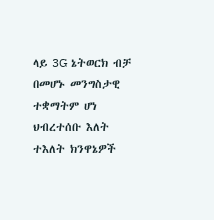ላይ 3G ኔትወርክ ብቻ በመሆኑ መንግስታዊ ተቋማትም ሆነ ህብረተሰቡ እለት ተእለት ክንዋኔዎች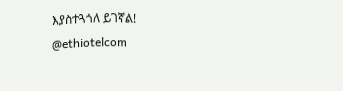እያስተጓጎለ ይገኛል!
@ethiotelcom